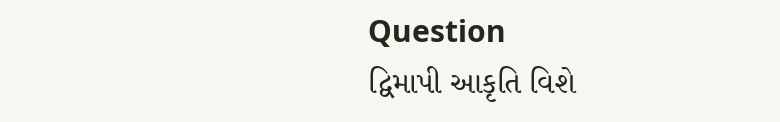Question
દ્વિમાપી આકૃતિ વિશે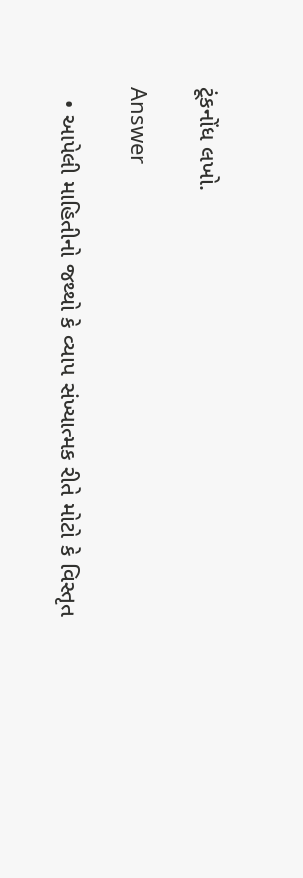ટૂંકનોંધ લખો.

Answer

  • આપેલી માહિતીનો જથ્થો કે વ્યાપ સંખ્યાત્મક રીતે મોટો કે વિસ્તૃત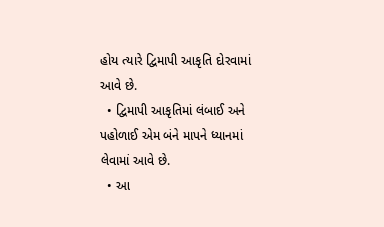હોય ત્યારે દ્વિમાપી આકૃતિ દોરવામાં આવે છે.
  • દ્વિમાપી આકૃતિમાં લંબાઈ અને પહોળાઈ એમ બંને માપને ધ્યાનમાં લેવામાં આવે છે.
  • આ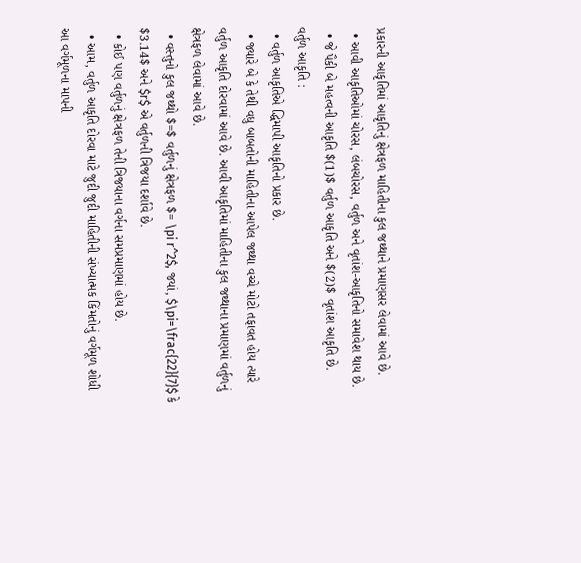પ્રકારની આકૃતિમાં આકૃતિનું ક્ષેત્રફળ માહિતીના કુલ જથ્થાને પ્રમાણસર લેવામાં આવે છે.
  • આવી આકૃતિઓમાં ચોરસ, લંબચોરસ, વર્તુળ અને વૃતાંશ-આકૃતિનો સમાવેશ થાય છે.
  • જે પૈકી બે મહત્વની આકૃતિ $(1)$ વર્તુળ આકૃતિ અને $(2)$ વૃતાંશ આકૃતિ છે.
વર્તુળ આકૃતિ :
  • વર્તુળ આકૃતિએ દ્ધિમાપી આકૃતિનો પ્રકાર છે.
  • જ્યારે બે કે તેથી વધુ બાબતોની માહિતીના આપેલ જથ્થા વચ્ચે મોટો તફાવત હોય ત્યારે વર્તુળ આકૃતિ દોરવામાં આવે છે. આવી આકૃતિમાં માહિતીના કુલ જથ્થાના પ્રમાણમાં વર્તુળનું ક્ષેત્રફળ લેવામાં આવે છે.
  • વસ્તુનો કુલ જથ્થો $=$ વર્તુળનું ક્ષેત્રફળ $= \pi r^2$, જયાં, $\pi=\frac{22}{7}$ કે $3.14$ અને $r$ એ વર્તુળની ત્રિજયા દર્શાવે છે.
  • કોઈ પણ વર્તુળનું ક્ષેત્રફળ તેની ત્રિજયાના વર્ગના સમપ્રમાણમાં હોય છે.
  • આમ, વર્તુળ આકૃતિ દોરવા માટે જુદી જુદી માહિતીની સંખ્યાત્મક કિંમતોનું વર્ગમૂળ શોધી આ વર્ગમૂળના માપની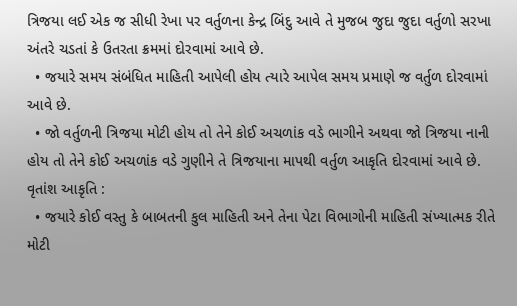ત્રિજયા લઈ એક જ સીધી રેખા પર વર્તુળના કેન્દ્ર બિંદુ આવે તે મુજબ જુદા જુદા વર્તુળો સરખા અંતરે ચડતાં કે ઉતરતા ક્રમમાં દોરવામાં આવે છે.
  • જયારે સમય સંબંધિત માહિતી આપેલી હોય ત્યારે આપેલ સમય પ્રમાણે જ વર્તુળ દોરવામાં આવે છે.
  • જો વર્તુળની ત્રિજયા મોટી હોય તો તેને કોઈ અચળાંક વડે ભાગીને અથવા જો ત્રિજયા નાની હોય તો તેને કોઈ અચળાંક વડે ગુણીને તે ત્રિજયાના માપથી વર્તુળ આકૃતિ દોરવામાં આવે છે.
વૃતાંશ આકૃતિ :
  • જયારે કોઈ વસ્તુ કે બાબતની કુલ માહિતી અને તેના પેટા વિભાગોની માહિતી સંખ્યાત્મક રીતે મોટી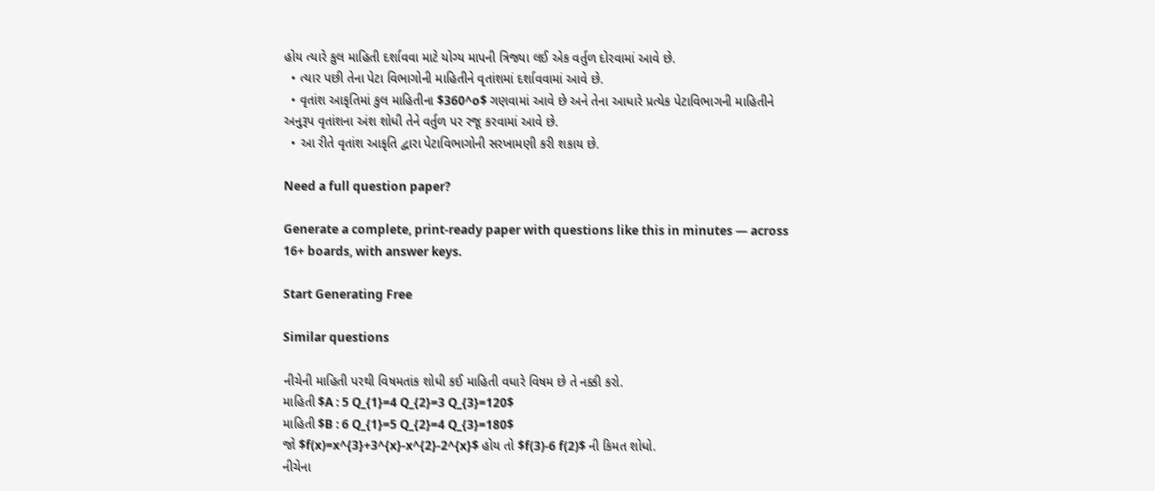હોય ત્યારે કુલ માહિતી દર્શાવવા માટે યોગ્ય માપની ત્રિજ્યા લઈ એક વર્તુળ દોરવામાં આવે છે.
  • ત્યાર પછી તેના પેટા વિભાગોની માહિતીને વૃતાંશમાં દર્શાવવામાં આવે છે.
  • વૃતાંશ આકૃતિમાં કુલ માહિતીના $360^o$ ગણવામાં આવે છે અને તેના આધારે પ્રત્યેક પેટાવિભાગની માહિતીને અનુરૂપ વૃતાંશના અંશ શોધી તેને વર્તુળ પર રજૂ કરવામાં આવે છે.
  • આ રીતે વૃતાંશ આકૃતિ દ્વારા પેટાવિભાગોની સરખામણી કરી શકાય છે.

Need a full question paper?

Generate a complete, print-ready paper with questions like this in minutes — across 16+ boards, with answer keys.

Start Generating Free

Similar questions

નીચેની માહિતી પરથી વિષમતાંક શોધી કઈ માહિતી વધારે વિષમ છે તે નક્કી કરો.
માહિતી $A : 5 Q_{1}=4 Q_{2}=3 Q_{3}=120$
માહિતી $B : 6 Q_{1}=5 Q_{2}=4 Q_{3}=180$
જો $f(x)=x^{3}+3^{x}-x^{2}-2^{x}$ હોય તો $f(3)-6 f(2)$ ની કિમત શોધો.
નીચેના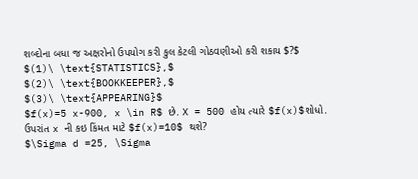શબ્દોના બધા જ અક્ષરોનો ઉપયોગ કરી કુલ કેટલી ગોઠવણીઓ કરી શકાય $?$
$(1)\ \text{STATISTICS},$
$(2)\ \text{BOOKKEEPER},$
$(3)\ \text{APPEARING}$
$f(x)=5 x-900, x \in R$ છે. X = 500 હોય ત્યારે $f(x)$શોધો. ઉપરાંત x ની કઇ કિંમત માટે $f(x)=10$ થશે?
$\Sigma d =25, \Sigma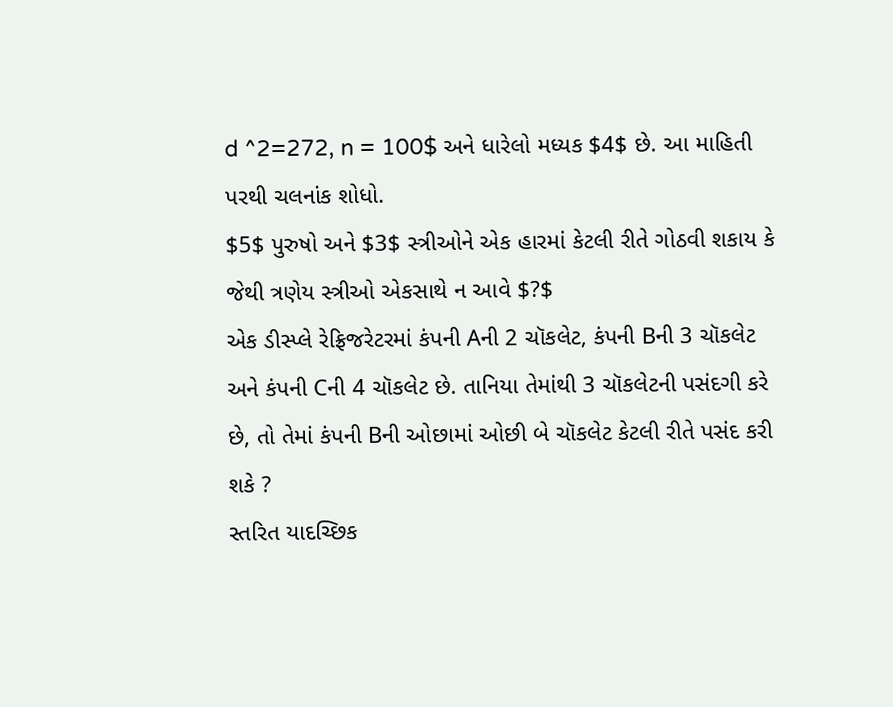d ^2=272, n = 100$ અને ધારેલો મધ્યક $4$ છે. આ માહિતી પરથી ચલનાંક શોધો.
$5$ પુરુષો અને $3$ સ્ત્રીઓને એક હારમાં કેટલી રીતે ગોઠવી શકાય કે જેથી ત્રણેય સ્ત્રીઓ એકસાથે ન આવે $?$
એક ડીસ્પ્લે રેફ્રિજરેટરમાં કંપની Aની 2 ચૉકલેટ, કંપની Bની 3 ચૉકલેટ અને કંપની Cની 4 ચૉકલેટ છે. તાનિયા તેમાંથી 3 ચૉકલેટની પસંદગી કરે છે, તો તેમાં કંપની Bની ઓછામાં ઓછી બે ચૉકલેટ કેટલી રીતે પસંદ કરી શકે ?
સ્તરિત યાદચ્છિક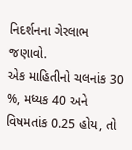નિદર્શનના ગેરલાભ જણાવો.
એક માહિતીનો ચલનાંક 30 %, મધ્યક 40 અને વિષમતાંક 0.25 હોય, તો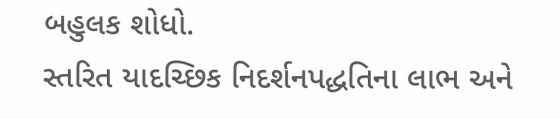બહુલક શોધો.
સ્તરિત યાદચ્છિક નિદર્શનપદ્ધતિના લાભ અને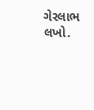ગેરલાભ લખો.